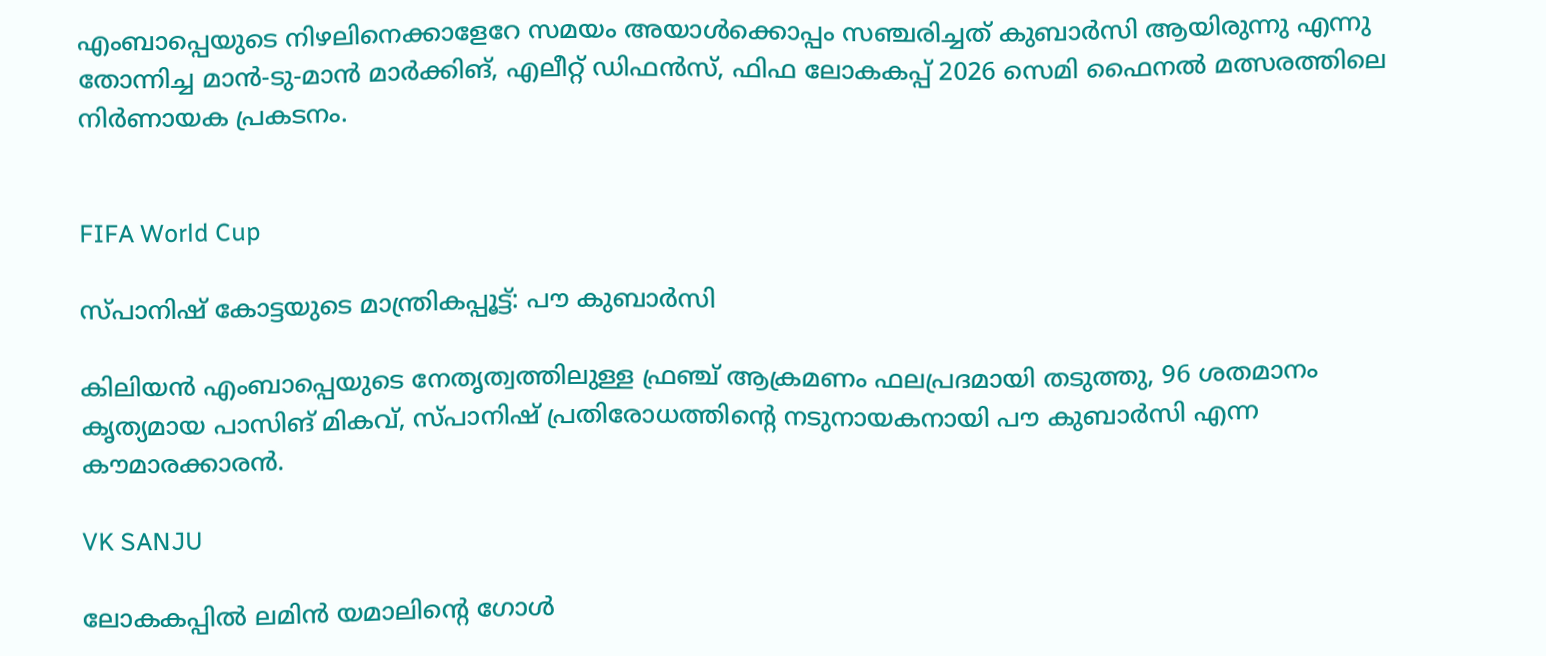എംബാപ്പെയുടെ നിഴലിനെക്കാളേറേ സമയം അയാൾക്കൊപ്പം സഞ്ചരിച്ചത് കുബാർസി ആയിരുന്നു എന്നു തോന്നിച്ച മാൻ-ടു-മാൻ മാർക്കിങ്, എലീറ്റ് ഡിഫൻസ്, ഫിഫ ലോകകപ്പ് 2026 സെമി ഫൈനൽ മത്സരത്തിലെ നിർണായക പ്രകടനം.


FIFA World Cup

സ്പാനിഷ് കോട്ടയു‌ടെ മാന്ത്രികപ്പൂട്ട്: പൗ കുബാർസി

കിലിയൻ എംബാപ്പെയുടെ നേതൃത്വത്തിലുള്ള ഫ്രഞ്ച് ആക്രമണം ഫലപ്രദമായി തടുത്തു, 96 ശതമാനം കൃത്യമായ പാസിങ് മികവ്, സ്പാനിഷ് പ്രതിരോധത്തിന്‍റെ നടുനായകനായി പൗ കുബാർസി എന്ന കൗമാരക്കാരൻ.

VK SANJU

ലോകകപ്പിൽ ലമിൻ യമാലിന്റെ ഗോൾ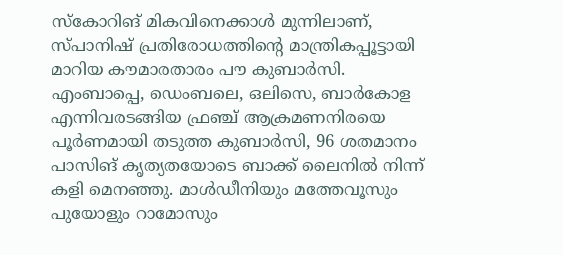സ്കോറിങ് മികവിനെക്കാൾ മുന്നിലാണ്, സ്പാനിഷ് പ്രതിരോധത്തിന്റെ മാന്ത്രികപ്പൂട്ടായി മാറിയ കൗമാരതാരം പൗ കുബാർസി. എംബാപ്പെ, ഡെംബലെ, ഒലിസെ, ബാർകോള എന്നിവരടങ്ങിയ ഫ്രഞ്ച് ആക്രമണനിരയെ പൂർണമായി തടുത്ത കുബാർസി, 96 ശതമാനം പാസിങ് കൃത്യതയോടെ ബാക്ക് ലൈനിൽ നിന്ന് കളി മെനഞ്ഞു. മാൾഡീനിയും മത്തേവൂസും പുയോളും റാമോസും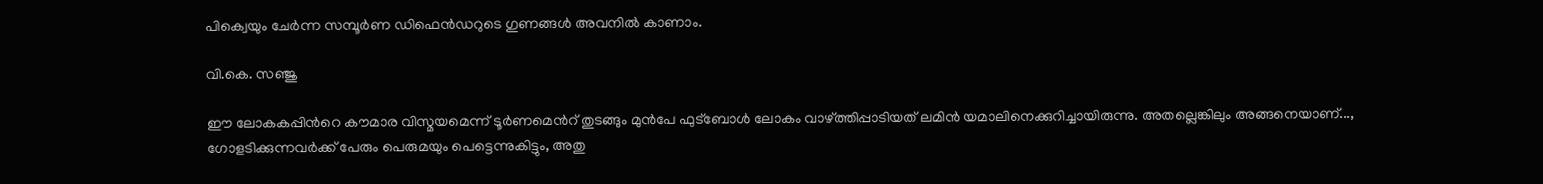പിക്വെയും ചേർന്ന സമ്പൂർണ ഡിഫെൻഡറുടെ ഗുണങ്ങൾ അവനിൽ കാണാം.

വി.കെ. സഞ്ജു

ഈ ലോകകപ്പിന്‍റെ കൗമാര വിസ്മയമെന്ന് ടൂർണമെന്‍റ് തുടങ്ങും മുൻപേ ഫുട്ബോൾ ലോകം വാഴ്ത്തിപ്പാടിയത് ലമിൻ യമാലിനെക്കുറിച്ചായിരുന്നു. അതല്ലെങ്കിലും അങ്ങനെയാണ്..., ഗോളടിക്കുന്നവർക്ക് പേരും പെരുമയും പെട്ടെന്നുകിട്ടും, അതു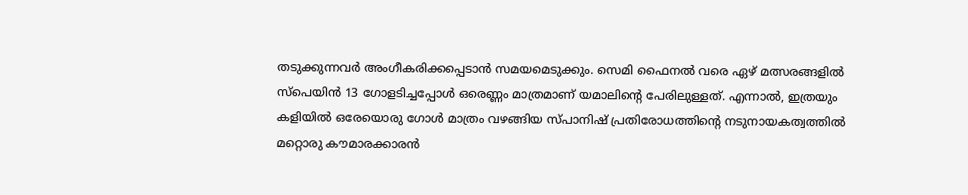തടുക്കുന്നവർ അംഗീകരിക്കപ്പെടാൻ സമയമെടുക്കും. സെമി ഫൈനൽ വരെ ഏഴ് മത്സരങ്ങളിൽ സ്പെയിൻ 13 ഗോളടിച്ചപ്പോൾ ഒരെണ്ണം മാത്രമാണ് യമാലിന്‍റെ പേരിലുള്ളത്. എന്നാൽ, ഇത്രയും കളിയിൽ ഒരേയൊരു ഗോൾ മാത്രം വഴങ്ങിയ സ്പാനിഷ് പ്രതിരോധത്തിന്‍റെ നടുനായകത്വത്തിൽ മറ്റൊരു കൗമാരക്കാരൻ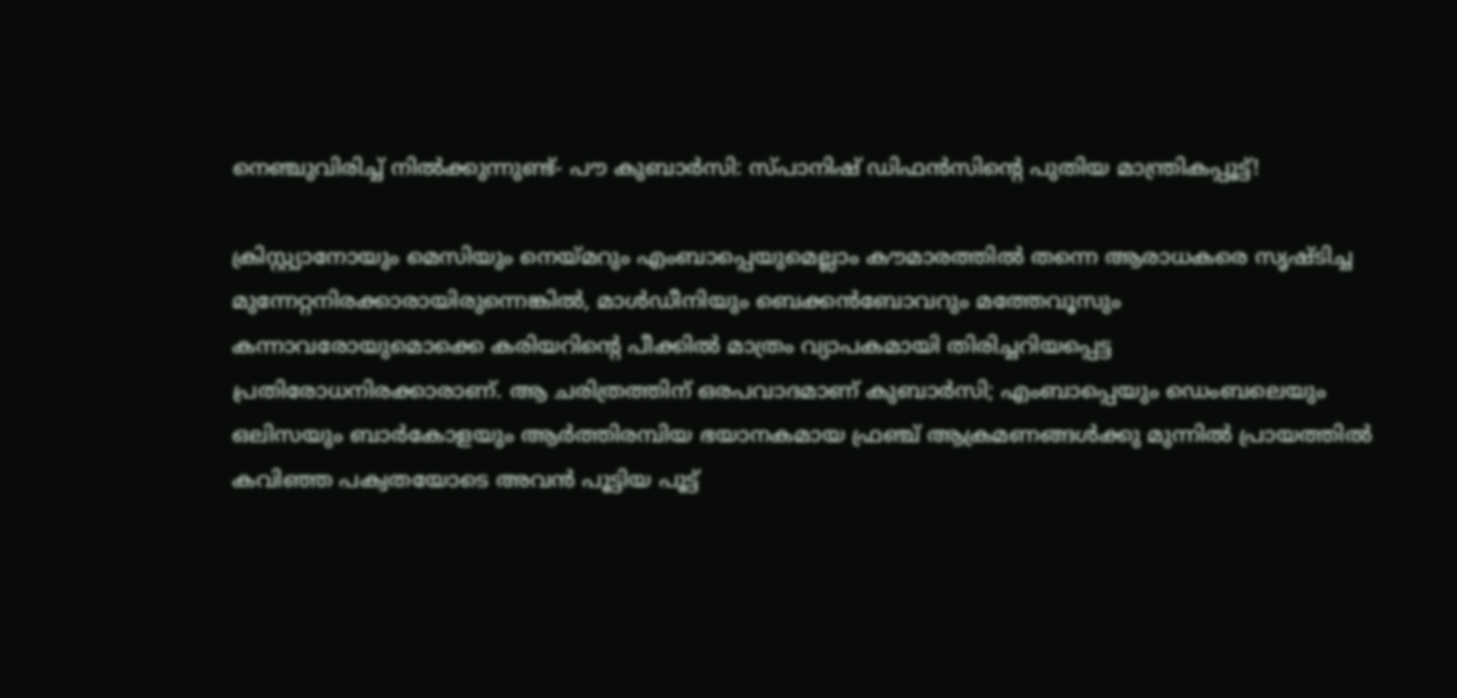നെഞ്ചുവിരിച്ച് നിൽക്കുന്നുണ്ട്- പൗ കുബാർസി: സ്പാനിഷ് ഡിഫൻസിന്‍റെ പുതിയ മാന്ത്രികപ്പൂട്ട്!

ക്രിസ്റ്റ്യാനോയും മെസിയും നെയ്മറും എംബാപ്പെയുമെല്ലാം കൗമാരത്തിൽ തന്നെ ആരാധകരെ സൃഷ്ടിച്ച മുന്നേറ്റനിരക്കാരായിരുന്നെങ്കിൽ, മാൾഡീനിയും ബെക്കൻബോവറും മത്തേവൂസും കന്നാവരോയുമൊക്കെ കരിയറിന്‍റെ പീക്കിൽ മാത്രം വ്യാപകമായി തിരിച്ചറിയപ്പെട്ട പ്രതിരോധനിരക്കാരാണ്. ആ ചരിത്രത്തിന് ഒരപവാദമാണ് കുബാർസി; എംബാപ്പെയും ഡെംബലെയും ഒലിസയും ബാർകോളയും ആർത്തിരമ്പിയ ഭയാനകമായ ഫ്രഞ്ച് ആക്രമണങ്ങൾക്കു മുന്നിൽ പ്രായത്തിൽ കവിഞ്ഞ പക്വതയോടെ അവൻ പൂട്ടിയ പൂട്ട്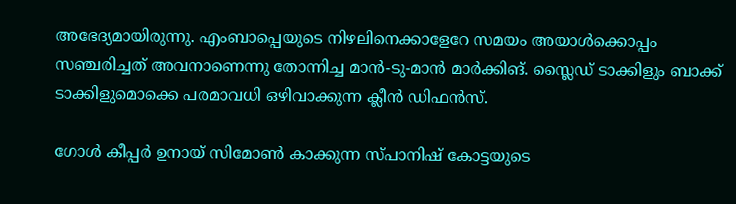അഭേദ്യമായിരുന്നു. എംബാപ്പെയുടെ നിഴലിനെക്കാളേറേ സമയം അയാൾക്കൊപ്പം സഞ്ചരിച്ചത് അവനാണെന്നു തോന്നിച്ച മാൻ-ടു-മാൻ മാർക്കിങ്. സ്ലൈഡ് ടാക്കിളും ബാക്ക് ടാക്കിളുമൊക്കെ പരമാവധി ഒഴിവാക്കുന്ന ക്ലീൻ ഡിഫൻസ്.

ഗോൾ കീപ്പർ ഉനായ് സിമോൺ കാക്കുന്ന സ്പാനിഷ് കോട്ടയുടെ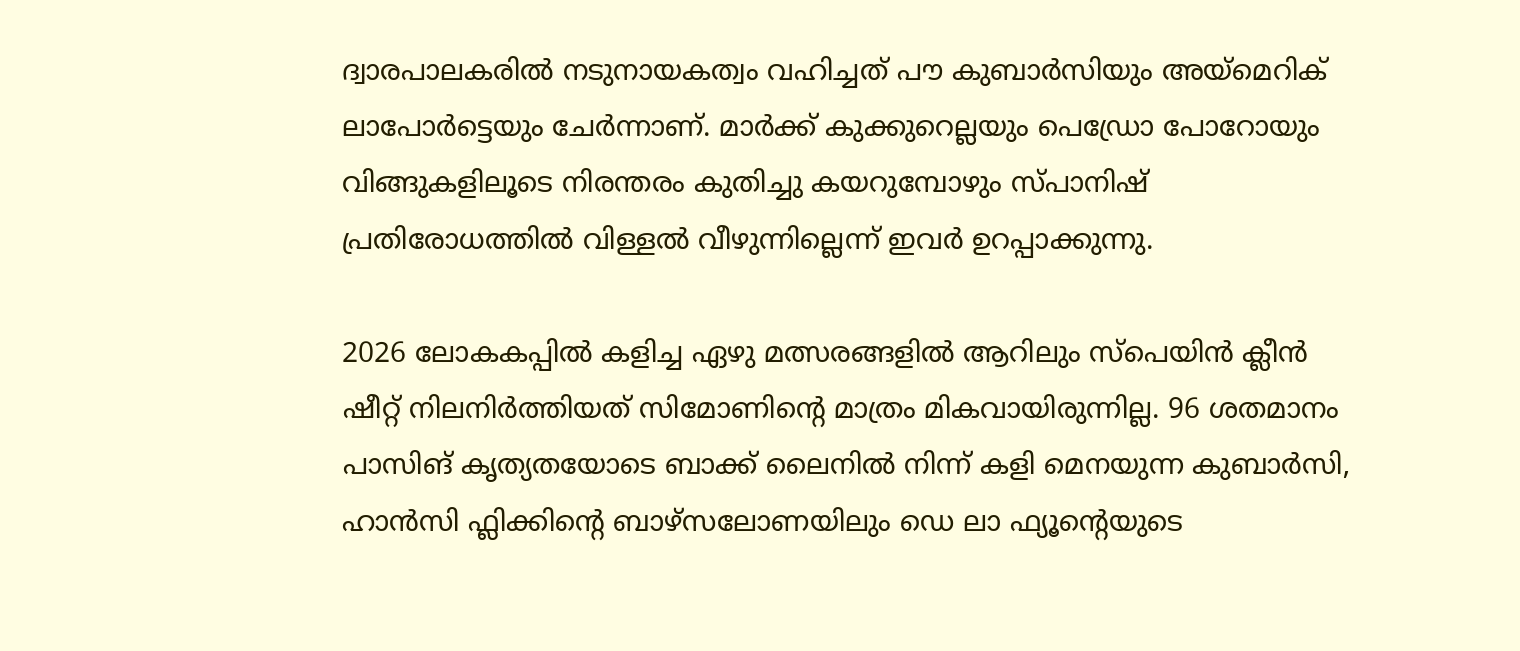ദ്വാരപാലകരിൽ നടുനായകത്വം വഹിച്ചത് പൗ കുബാർസിയും അയ്മെറിക് ലാപോർട്ടെയും ചേർന്നാണ്. മാർക്ക് കുക്കുറെല്ലയും പെഡ്രോ പോറോയും വിങ്ങുകളിലൂടെ നിരന്തരം കുതിച്ചു ക‍യറുമ്പോഴും സ്പാനിഷ് പ്രതിരോധത്തിൽ വിള്ളൽ വീഴുന്നില്ലെന്ന് ഇവർ ഉറപ്പാക്കുന്നു.

2026 ലോകകപ്പിൽ കളിച്ച ഏഴു മത്സരങ്ങളിൽ ആറിലും സ്പെയിൻ ക്ലീൻ ഷീറ്റ് നിലനിർത്തിയത് സിമോണിന്‍റെ മാത്രം മികവായിരുന്നില്ല. 96 ശതമാനം പാസിങ് കൃത്യതയോടെ ബാക്ക് ലൈനിൽ നിന്ന് കളി മെനയുന്ന കുബാർസി, ഹാൻസി ഫ്ലിക്കിന്‍റെ ബാഴ്സലോണയിലും ഡെ ലാ ഫ്യൂന്‍റെയുടെ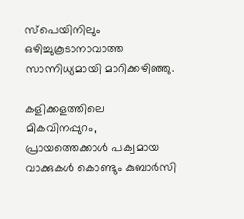സ്പെയിനിലും ഒഴിച്ചുകൂടാനാവാത്ത സാന്നിധ്യമായി മാറിക്കഴിഞ്ഞു.

കളിക്കളത്തിലെ മികവിനപ്പുറം, പ്രായത്തെക്കാൾ പക്വമായ വാക്കുകൾ കൊണ്ടും കുബാർസി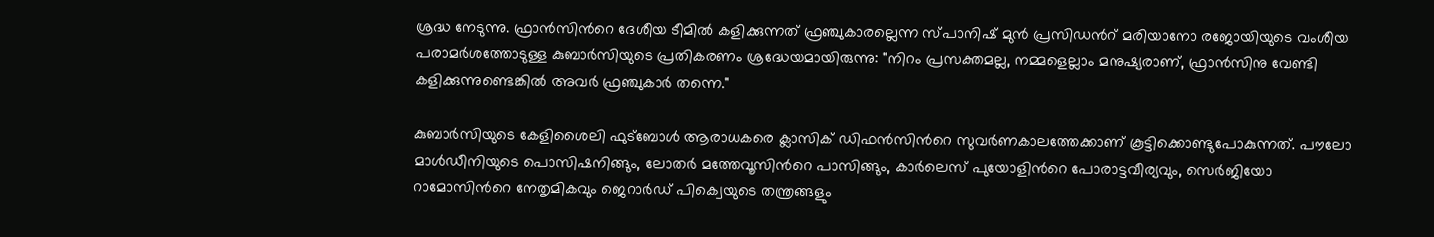ശ്രദ്ധ നേടുന്നു. ഫ്രാൻസിന്‍റെ ദേശീയ ടീമിൽ കളിക്കുന്നത് ഫ്രഞ്ചുകാരല്ലെന്ന സ്പാനിഷ് മുൻ പ്രസിഡന്‍റ് മരിയാനോ രജോയിയുടെ വംശീയ പരാമർശത്തോടുള്ള കുബാർസിയുടെ പ്രതികരണം ശ്രദ്ധേയമായിരുന്നു: "നിറം പ്രസക്തമല്ല, നമ്മളെല്ലാം മനുഷ്യരാണ്, ഫ്രാൻസിനു വേണ്ടി കളിക്കുന്നുണ്ടെങ്കിൽ അവർ ഫ്രഞ്ചുകാർ തന്നെ."

കുബാർസിയുടെ കേളിശൈലി ഫുട്ബോൾ ആരാധകരെ ക്ലാസിക് ഡിഫൻസിന്‍റെ സുവർണകാലത്തേക്കാണ് കൂട്ടിക്കൊണ്ടുപോകുന്നത്. പൗലോ മാൾഡീനിയുടെ പൊസിഷനിങ്ങും, ലോതർ മത്തേവൂസിന്‍റെ പാസിങ്ങും, കാർലെസ് പുയോളിന്‍റെ പോരാട്ടവീര്യവും, സെർജിയോ റാമോസിന്‍റെ നേതൃമികവും ജെറാർഡ് പിക്വെയുടെ തന്ത്രങ്ങളും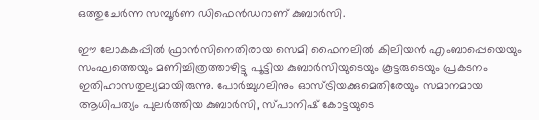ഒത്തുചേർന്ന സമ്പൂർണ ഡിഫെൻഡറാണ് കുബാർസി.

ഈ ലോകകപ്പിൽ ഫ്രാൻസിനെതിരായ സെമി ഫൈനലിൽ കിലിയൻ എംബാപ്പെയെയും സംഘത്തെയും മണിച്ചിത്രത്താഴിട്ടു പൂട്ടിയ കുബാർസിയുടെയും കൂട്ടരുടെയും പ്രകടനം ഇതിഹാസതുല്യമായിരുന്നു. പോർച്ചുഗലിനും ഓസ്ട്രിയക്കുമെതിരേയും സമാനമായ ആധിപത്യം പുലർത്തിയ കുബാർസി, സ്പാനിഷ് കോട്ടയുടെ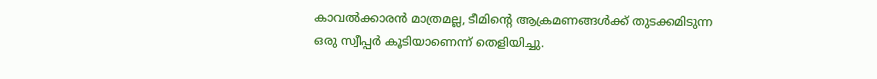കാവൽക്കാരൻ മാത്രമല്ല, ടീമിന്‍റെ ആക്രമണങ്ങൾക്ക് തുടക്കമിടുന്ന ഒരു സ്വീപ്പർ കൂടിയാണെന്ന് തെളിയിച്ചു.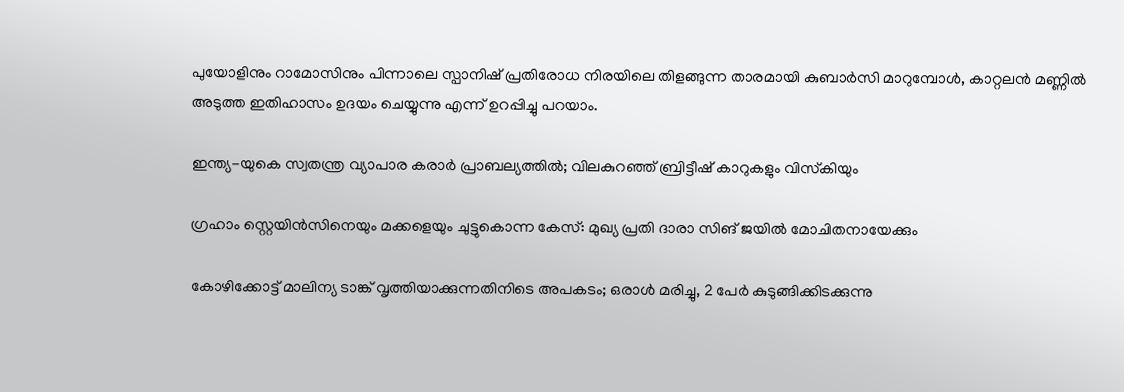പുയോളിനും റാമോസിനും പിന്നാലെ സ്പാനിഷ് പ്രതിരോധ നിരയിലെ തിളങ്ങുന്ന താരമായി കുബാർസി മാറുമ്പോൾ, കാറ്റലൻ മണ്ണിൽ അടുത്ത ഇതിഹാസം ഉദയം ചെയ്യുന്നു എന്ന് ഉറപ്പിച്ചു പറയാം.

ഇന്ത്യ-യുകെ സ്വതന്ത്ര വ്യാപാര കരാര്‍ പ്രാബല്യത്തില്‍; വിലകുറഞ്ഞ് ബ്രിട്ടീഷ് കാറുകളും വിസ്‌കിയും

ഗ്രഹാം സ്റ്റെയിൻസിനെയും മക്കളെയും ചുട്ടുകൊന്ന കേസ്: മുഖ‍്യ പ്രതി ദാരാ സിങ് ജയിൽ മോചിതനായേക്കും

കോഴിക്കോട്ട് മാലിന്യ ടാങ്ക് വൃത്തിയാക്കുന്നതിനിടെ അപകടം; ഒരാൾ മരിച്ചു, 2 പേർ കുടുങ്ങിക്കിടക്കുന്നു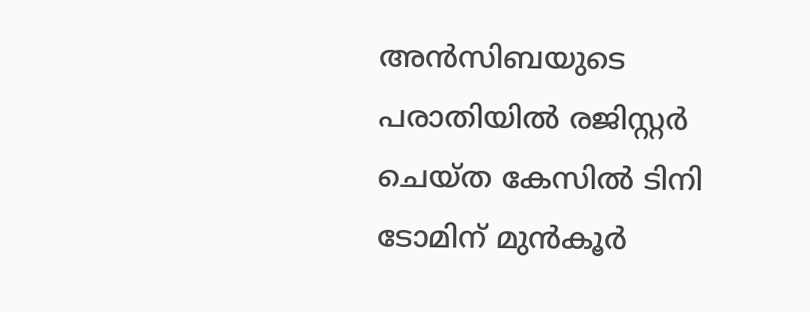അൻസിബയുടെ പരാതിയിൽ രജിസ്റ്റർ ചെയ്ത കേസിൽ ടിനി ടോമിന് മുൻകൂർ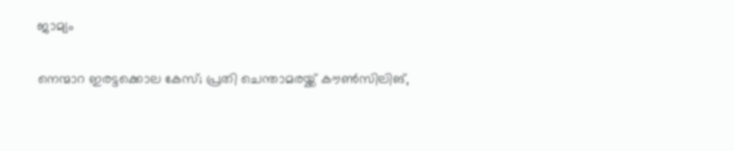ജാമ്യം

നെന്മാറ ഇരട്ടക്കൊല കേസ്; പ്രതി ചെന്താമരയ്ക്ക് കൗൺസിലിങ്,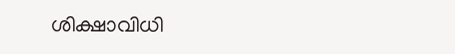ശിക്ഷാവിധി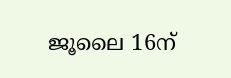ജൂലൈ 16ന്